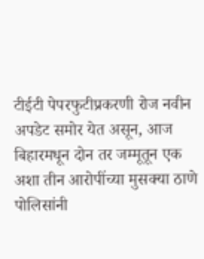टीईटी पेपरफुटीप्रकरणी रोज नवीन अपडेट समोर येत असून, आज बिहारमधून दोन तर जम्मूतून एक अशा तीन आरोपींच्या मुसक्या ठाणे पोलिसांनी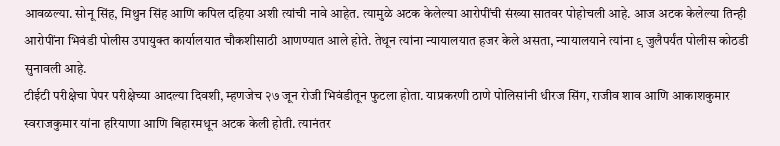आवळल्या. सोनू सिंह, मिथुन सिंह आणि कपिल दहिया अशी त्यांची नावे आहेत. त्यामुळे अटक केलेल्या आरोपींची संख्या सातवर पोहोचली आहे. आज अटक केलेल्या तिन्ही आरोपींना भिवंडी पोलीस उपायुक्त कार्यालयात चौकशीसाठी आणण्यात आले होते. तेथून त्यांना न्यायालयात हजर केले असता, न्यायालयाने त्यांना ९ जुलैपर्यंत पोलीस कोठडी सुनावली आहे.
टीईटी परीक्षेचा पेपर परीक्षेच्या आदल्या दिवशी, म्हणजेच २७ जून रोजी भिवंडीतून फुटला होता. याप्रकरणी ठाणे पोलिसांनी धीरज सिंग, राजीव शाव आणि आकाशकुमार स्वराजकुमार यांना हरियाणा आणि बिहारमधून अटक केली होती. त्यानंतर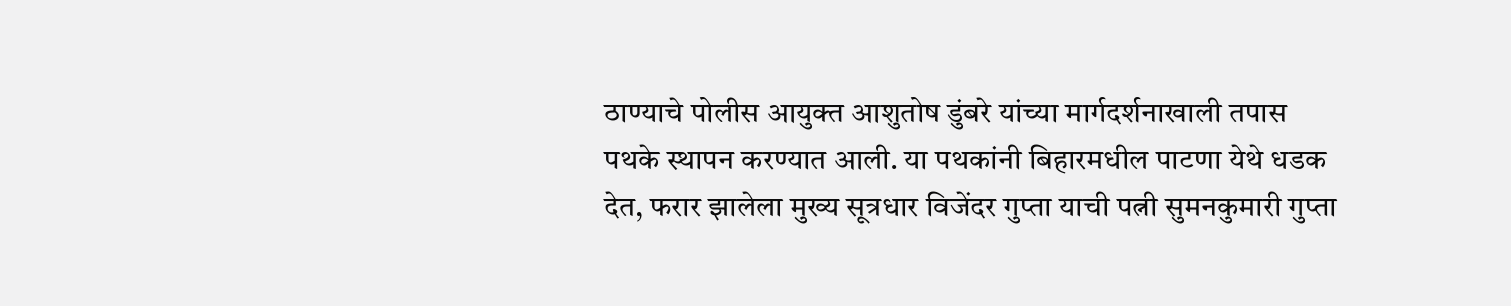ठाण्याचे पोलीस आयुक्त आशुतोष डुंबरे यांच्या मार्गदर्शनाखाली तपास पथके स्थापन करण्यात आली. या पथकांनी बिहारमधील पाटणा येथे धडक देत, फरार झालेला मुख्य सूत्रधार विजेंदर गुप्ता याची पत्नी सुमनकुमारी गुप्ता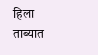हिला ताब्यात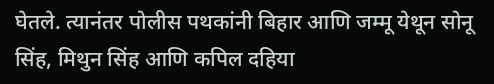घेतले. त्यानंतर पोलीस पथकांनी बिहार आणि जम्मू येथून सोनू सिंह, मिथुन सिंह आणि कपिल दहिया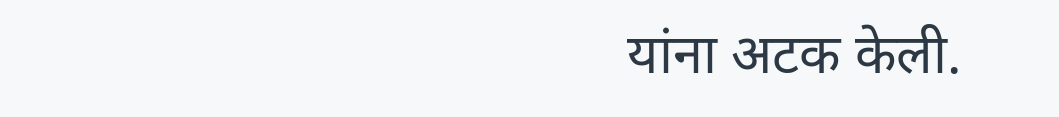यांना अटक केली.